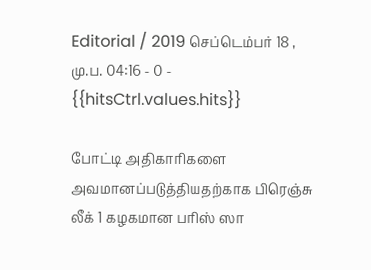Editorial / 2019 செப்டெம்பர் 18 , மு.ப. 04:16 - 0 - {{hitsCtrl.values.hits}}

போட்டி அதிகாரிகளை அவமானப்படுத்தியதற்காக பிரெஞ்சு லீக் 1 கழகமான பரிஸ் ஸா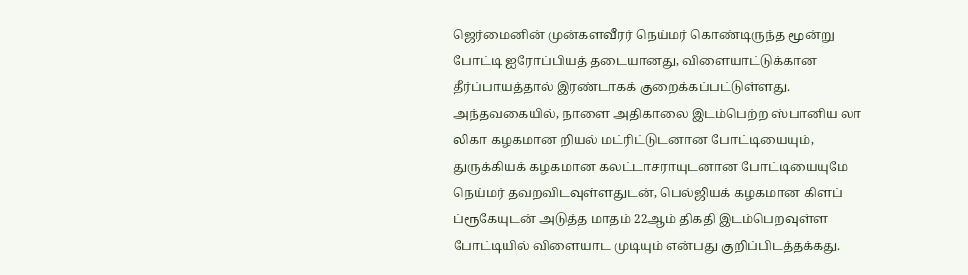ஜெர்மைனின் முன்களவீரர் நெய்மர் கொண்டிருந்த மூன்று போட்டி ஐரோப்பியத் தடையானது, விளையாட்டுக்கான தீர்ப்பாயத்தால் இரண்டாகக் குறைக்கப்பட்டுள்ளது.
அந்தவகையில், நாளை அதிகாலை இடம்பெற்ற ஸ்பானிய லா லிகா கழகமான றியல் மட்ரிட்டுடனான போட்டியையும், துருக்கியக் கழகமான கலட்டாசராயுடனான போட்டியையுமே நெய்மர் தவறவிடவுள்ளதுடன், பெல்ஜியக் கழகமான கிளப் ப்ரூகேயுடன் அடுத்த மாதம் 22ஆம் திகதி இடம்பெறவுள்ள போட்டியில் விளையாட முடியும் என்பது குறிப்பிடத்தக்கது.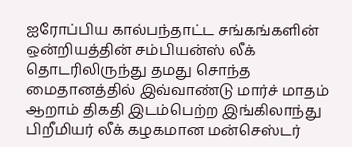ஐரோப்பிய கால்பந்தாட்ட சங்கங்களின் ஒன்றியத்தின் சம்பியன்ஸ் லீக் தொடரிலிருந்து தமது சொந்த மைதானத்தில் இவ்வாண்டு மார்ச் மாதம் ஆறாம் திகதி இடம்பெற்ற இங்கிலாந்து பிறீமியர் லீக் கழகமான மன்செஸ்டர்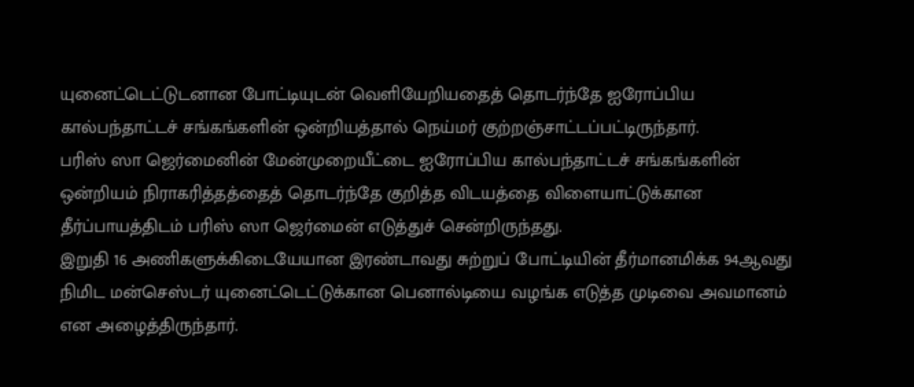யுனைட்டெட்டுடனான போட்டியுடன் வெளியேறியதைத் தொடர்ந்தே ஐரோப்பிய கால்பந்தாட்டச் சங்கங்களின் ஒன்றியத்தால் நெய்மர் குற்றஞ்சாட்டப்பட்டிருந்தார்.
பரிஸ் ஸா ஜெர்மைனின் மேன்முறையீட்டை ஐரோப்பிய கால்பந்தாட்டச் சங்கங்களின் ஒன்றியம் நிராகரித்தத்தைத் தொடர்ந்தே குறித்த விடயத்தை விளையாட்டுக்கான தீர்ப்பாயத்திடம் பரிஸ் ஸா ஜெர்மைன் எடுத்துச் சென்றிருந்தது.
இறுதி 16 அணிகளுக்கிடையேயான இரண்டாவது சுற்றுப் போட்டியின் தீர்மானமிக்க 94ஆவது நிமிட மன்செஸ்டர் யுனைட்டெட்டுக்கான பெனால்டியை வழங்க எடுத்த முடிவை அவமானம் என அழைத்திருந்தார்.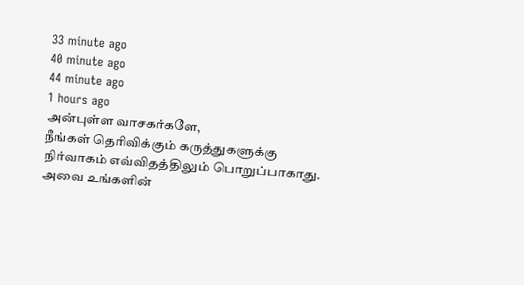33 minute ago
40 minute ago
44 minute ago
1 hours ago
அன்புள்ள வாசகர்களே,
நீங்கள் தெரிவிக்கும் கருத்துகளுக்கு நிர்வாகம் எவ்விதத்திலும் பொறுப்பாகாது. அவை உங்களின்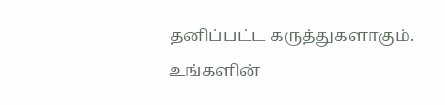தனிப்பட்ட கருத்துகளாகும். உங்களின்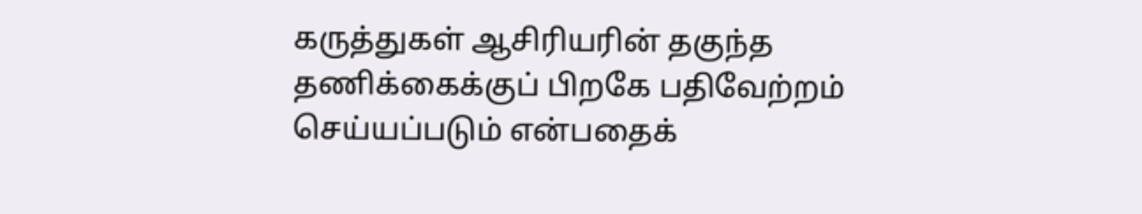கருத்துகள் ஆசிரியரின் தகுந்த தணிக்கைக்குப் பிறகே பதிவேற்றம் செய்யப்படும் என்பதைக்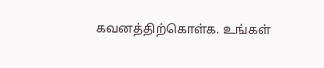கவனத்திற்கொள்க. உங்கள்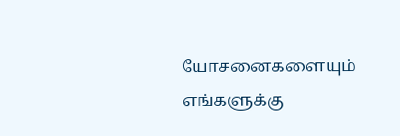யோசனைகளையும் எங்களுக்கு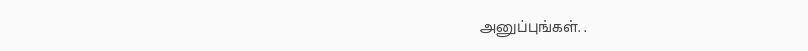அனுப்புங்கள். .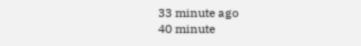33 minute ago
40 minute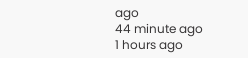ago
44 minute ago
1 hours ago